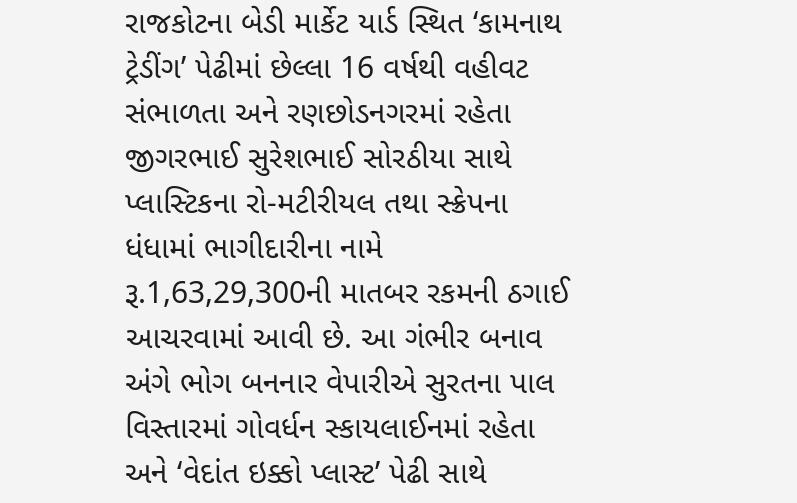રાજકોટના બેડી માર્કેટ યાર્ડ સ્થિત ‘કામનાથ ટ્રેડીંગ’ પેઢીમાં છેલ્લા 16 વર્ષથી વહીવટ સંભાળતા અને રણછોડનગરમાં રહેતા જીગરભાઈ સુરેશભાઈ સોરઠીયા સાથે પ્લાસ્ટિકના રો-મટીરીયલ તથા સ્ક્રેપના ધંધામાં ભાગીદારીના નામે રૂ.1,63,29,300ની માતબર રકમની ઠગાઈ આચરવામાં આવી છે. આ ગંભીર બનાવ અંગે ભોગ બનનાર વેપારીએ સુરતના પાલ વિસ્તારમાં ગોવર્ધન સ્કાયલાઈનમાં રહેતા અને ‘વેદાંત ઇક્કો પ્લાસ્ટ’ પેઢી સાથે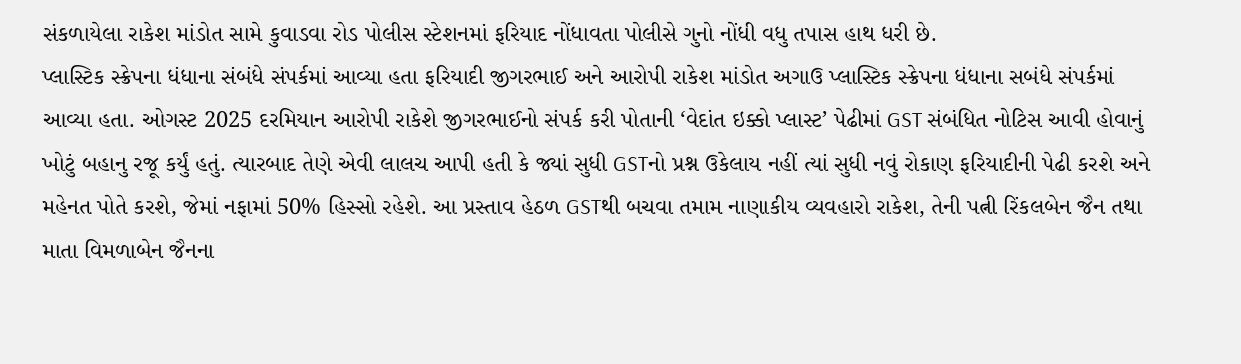સંકળાયેલા રાકેશ માંડોત સામે કુવાડવા રોડ પોલીસ સ્ટેશનમાં ફરિયાદ નોંધાવતા પોલીસે ગુનો નોંધી વધુ તપાસ હાથ ધરી છે.
પ્લાસ્ટિક સ્ક્રેપના ધંધાના સંબંધે સંપર્કમાં આવ્યા હતા ફરિયાદી જીગરભાઈ અને આરોપી રાકેશ માંડોત અગાઉ પ્લાસ્ટિક સ્ક્રેપના ધંધાના સબંધે સંપર્કમાં આવ્યા હતા. ઓગસ્ટ 2025 દરમિયાન આરોપી રાકેશે જીગરભાઈનો સંપર્ક કરી પોતાની ‘વેદાંત ઇક્કો પ્લાસ્ટ’ પેઢીમાં GST સંબંધિત નોટિસ આવી હોવાનું ખોટું બહાનુ રજૂ કર્યું હતું. ત્યારબાદ તેણે એવી લાલચ આપી હતી કે જ્યાં સુધી GSTનો પ્રશ્ન ઉકેલાય નહીં ત્યાં સુધી નવું રોકાણ ફરિયાદીની પેઢી કરશે અને મહેનત પોતે કરશે, જેમાં નફામાં 50% હિસ્સો રહેશે. આ પ્રસ્તાવ હેઠળ GSTથી બચવા તમામ નાણાકીય વ્યવહારો રાકેશ, તેની પત્ની રિંકલબેન જૈન તથા માતા વિમળાબેન જૈનના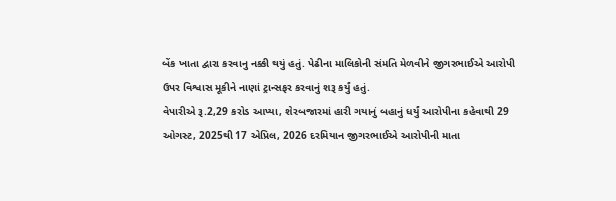બેંક ખાતા દ્વારા કરવાનુ નક્કી થયું હતું. પેઢીના માલિકોની સંમતિ મેળવીને જીગરભાઈએ આરોપી ઉપર વિશ્વાસ મૂકીને નાણાં ટ્રાન્સફર કરવાનું શરૂ કર્યું હતું.
વેપારીએ રૂ.2,29 કરોડ આપ્યા, શેરબજારમાં હારી ગયાનું બહાનું ધર્યું આરોપીના કહેવાથી 29 ઓગસ્ટ, 2025થી 17 એપ્રિલ, 2026 દરમિયાન જીગરભાઈએ આરોપીની માતા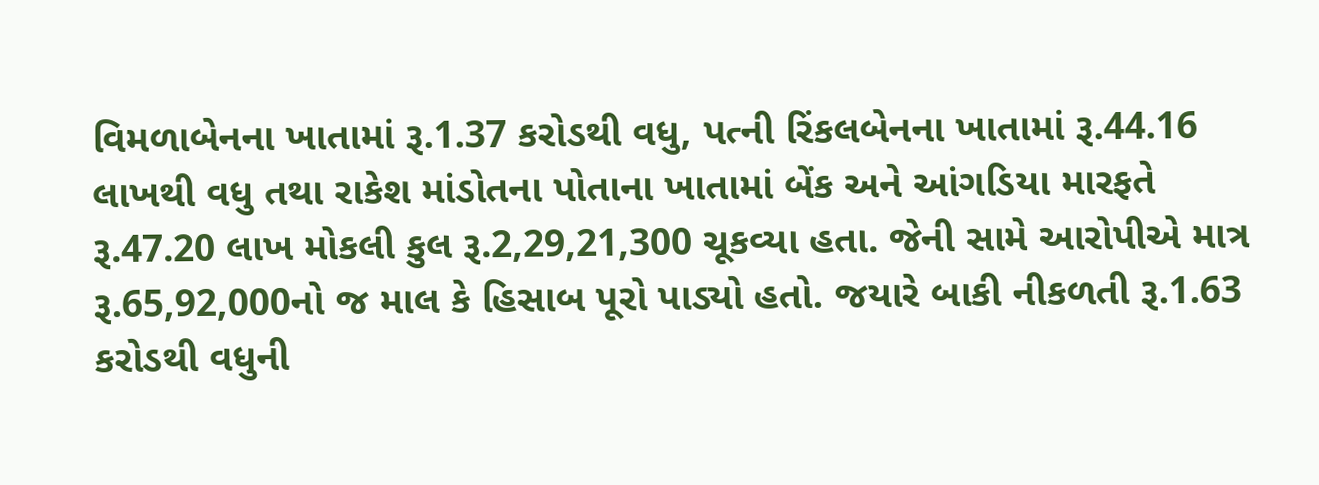વિમળાબેનના ખાતામાં રૂ.1.37 કરોડથી વધુ, પત્ની રિંકલબેનના ખાતામાં રૂ.44.16 લાખથી વધુ તથા રાકેશ માંડોતના પોતાના ખાતામાં બેંક અને આંગડિયા મારફતે રૂ.47.20 લાખ મોકલી કુલ રૂ.2,29,21,300 ચૂકવ્યા હતા. જેની સામે આરોપીએ માત્ર રૂ.65,92,000નો જ માલ કે હિસાબ પૂરો પાડ્યો હતો. જયારે બાકી નીકળતી રૂ.1.63 કરોડથી વધુની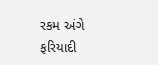રકમ અંગે ફરિયાદી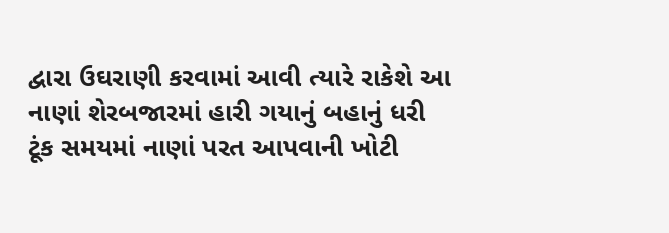દ્વારા ઉઘરાણી કરવામાં આવી ત્યારે રાકેશે આ નાણાં શેરબજારમાં હારી ગયાનું બહાનું ધરી ટૂંક સમયમાં નાણાં પરત આપવાની ખોટી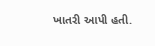ખાતરી આપી હતી.